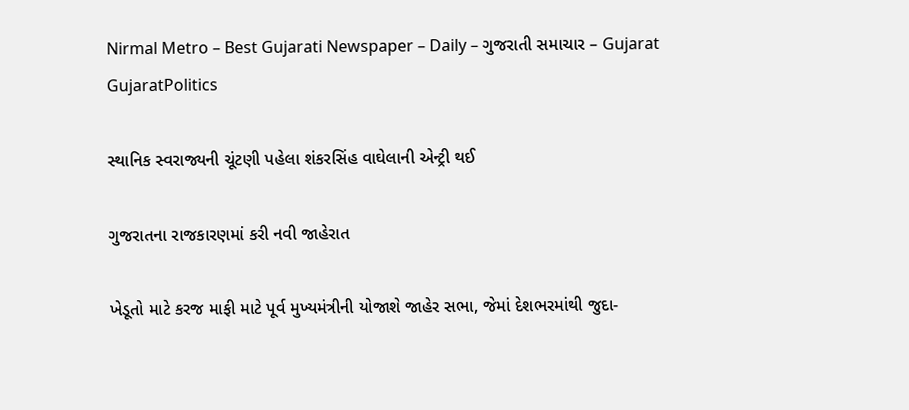Nirmal Metro – Best Gujarati Newspaper – Daily – ગુજરાતી સમાચાર – Gujarat
GujaratPolitics

સ્થાનિક સ્વરાજ્યની ચૂંટણી પહેલા શંકરસિંહ વાઘેલાની એન્ટ્રી થઈ

ગુજરાતના રાજકારણમાં કરી નવી જાહેરાત

ખેડૂતો માટે કરજ માફી માટે પૂર્વ મુખ્યમંત્રીની યોજાશે જાહેર સભા, જેમાં દેશભરમાંથી જુદા-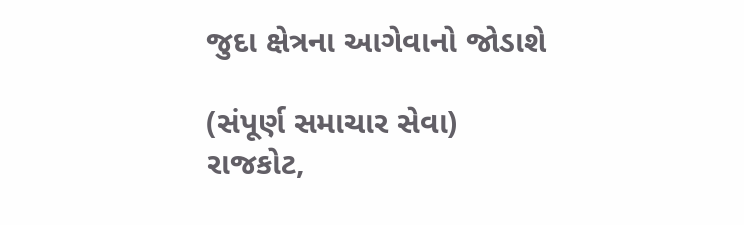જુદા ક્ષેત્રના આગેવાનો જોડાશે

(સંપૂર્ણ સમાચાર સેવા)
રાજકોટ,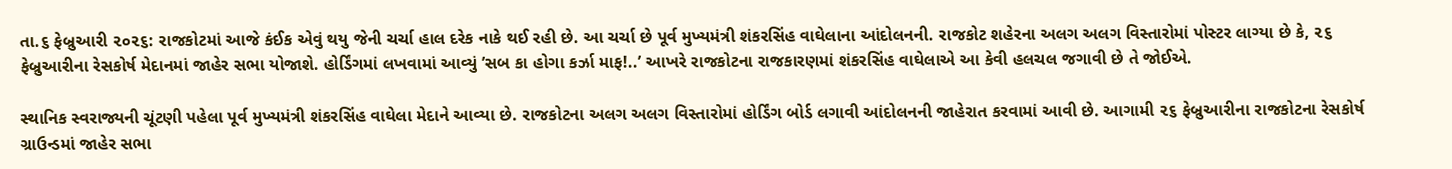તા.૬ ફેબ્રુઆરી ૨૦૨૬: રાજકોટમાં આજે કંઈક એવું થયુ જેની ચર્ચા હાલ દરેક નાકે થઈ રહી છે. આ ચર્ચા છે પૂર્વ મુખ્યમંત્રી શંકરસિંહ વાઘેલાના આંદોલનની. રાજકોટ શહેરના અલગ અલગ વિસ્તારોમાં પોસ્ટર લાગ્યા છે કે, ૨૬ ફેબ્રુઆરીના રેસકોર્ષ મેદાનમાં જાહેર સભા યોજાશે. હોર્ડિંગમાં લખવામાં આવ્યું ’સબ કા હોગા કર્ઝા માફ!..’ આખરે રાજકોટના રાજકારણમાં શંકરસિંહ વાઘેલાએ આ કેવી હલચલ જગાવી છે તે જોઈએ.

સ્થાનિક સ્વરાજ્યની ચૂંટણી પહેલા પૂર્વ મુખ્યમંત્રી શંકરસિંહ વાઘેલા મેદાને આવ્યા છે. રાજકોટના અલગ અલગ વિસ્તારોમાં હોર્ડિંગ બોર્ડ લગાવી આંદોલનની જાહેરાત કરવામાં આવી છે. આગામી ૨૬ ફેબ્રુઆરીના રાજકોટના રેસકોર્ષ ગ્રાઉન્ડમાં જાહેર સભા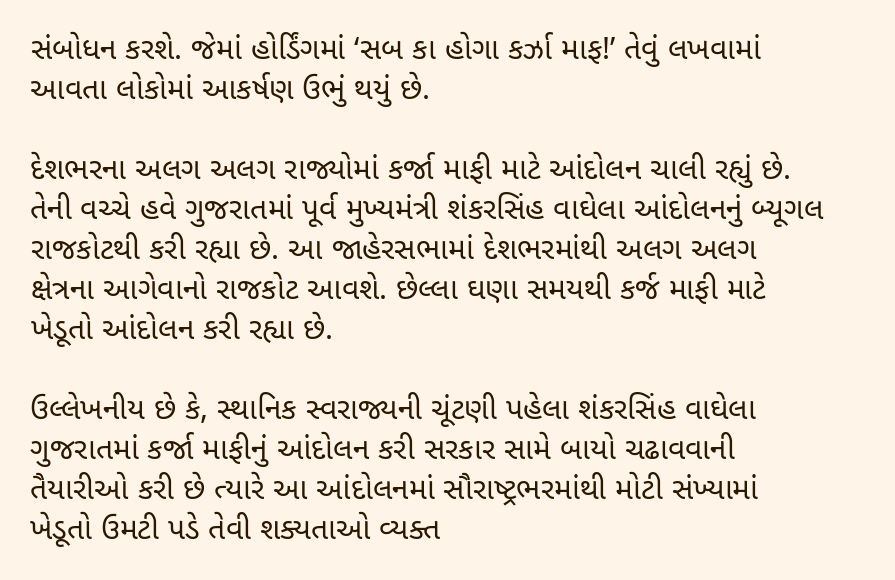સંબોધન કરશે. જેમાં હોર્ડિંગમાં ‘સબ કા હોગા કર્ઝા માફ!’ તેવું લખવામાં આવતા લોકોમાં આકર્ષણ ઉભું થયું છે.

દેશભરના અલગ અલગ રાજ્યોમાં કર્જા માફી માટે આંદોલન ચાલી રહ્યું છે. તેની વચ્ચે હવે ગુજરાતમાં પૂર્વ મુખ્યમંત્રી શંકરસિંહ વાઘેલા આંદોલનનું બ્યૂગલ રાજકોટથી કરી રહ્યા છે. આ જાહેરસભામાં દેશભરમાંથી અલગ અલગ ક્ષેત્રના આગેવાનો રાજકોટ આવશે. છેલ્લા ઘણા સમયથી કર્જ માફી માટે ખેડૂતો આંદોલન કરી રહ્યા છે.

ઉલ્લેખનીય છે કે, સ્થાનિક સ્વરાજ્યની ચૂંટણી પહેલા શંકરસિંહ વાઘેલા ગુજરાતમાં કર્જા માફીનું આંદોલન કરી સરકાર સામે બાયો ચઢાવવાની તૈયારીઓ કરી છે ત્યારે આ આંદોલનમાં સૌરાષ્ટ્રભરમાંથી મોટી સંખ્યામાં ખેડૂતો ઉમટી પડે તેવી શક્યતાઓ વ્યક્ત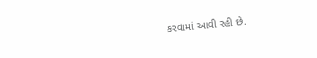કરવામાં આવી રહી છે.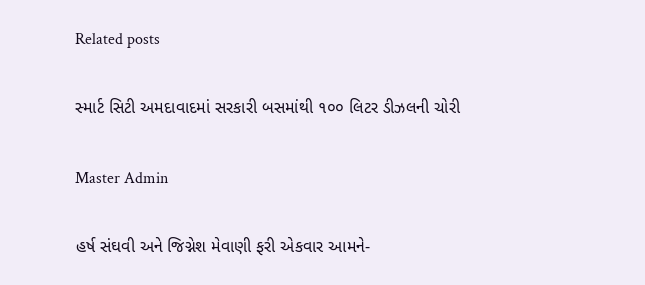Related posts

સ્માર્ટ સિટી અમદાવાદમાં સરકારી બસમાંથી ૧૦૦ લિટર ડીઝલની ચોરી

Master Admin

હર્ષ સંઘવી અને જિગ્નેશ મેવાણી ફરી એકવાર આમને-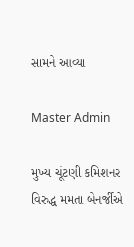સામને આવ્યા

Master Admin

મુખ્ય ચૂંટણી કમિશનર વિરુદ્ધ મમતા બેનર્જીએ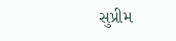સુપ્રીમ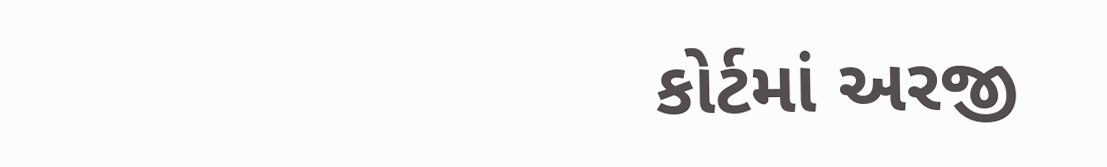કોર્ટમાં અરજી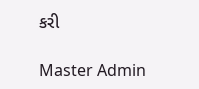કરી

Master Admin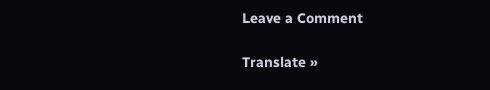Leave a Comment

Translate »